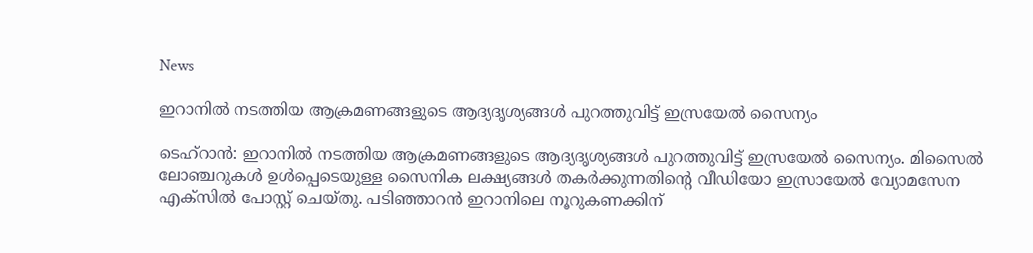News

ഇറാനിൽ നടത്തിയ ആക്രമണങ്ങളുടെ ആദ്യദൃശ്യങ്ങൾ പുറത്തുവിട്ട് ഇസ്രയേൽ സൈന്യം

ടെഹ്റാൻ: ഇറാനിൽ നടത്തിയ ആക്രമണങ്ങളുടെ ആദ്യദൃശ്യങ്ങൾ പുറത്തുവിട്ട് ഇസ്രയേൽ സൈന്യം. മിസൈൽ ലോഞ്ചറുകൾ ഉൾപ്പെടെയുള്ള സൈനിക ലക്ഷ്യങ്ങൾ തകർക്കുന്നതിന്റെ വീഡിയോ ഇസ്രായേൽ വ്യോമസേന എക്സിൽ പോസ്റ്റ് ചെയ്തു. പടിഞ്ഞാറൻ ഇറാനിലെ നൂറുകണക്കിന്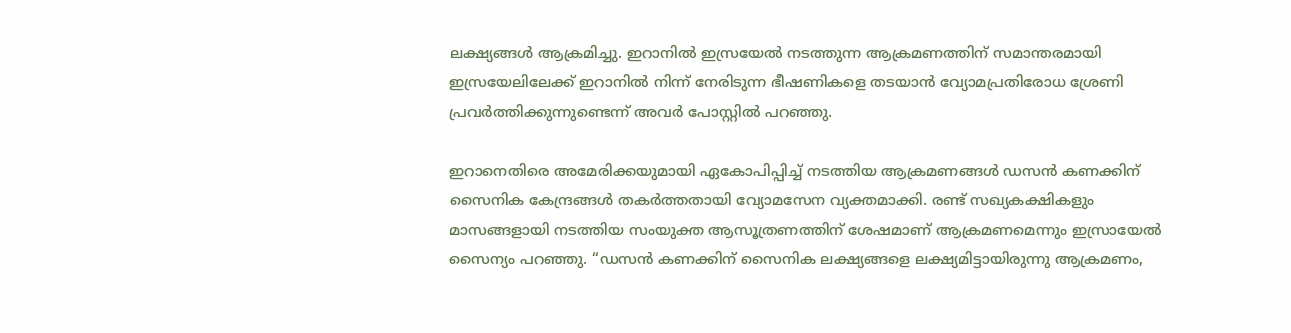ലക്ഷ്യങ്ങൾ ആക്രമിച്ചു. ഇറാനിൽ ഇസ്രയേൽ നടത്തുന്ന ആക്രമണത്തിന് സമാന്തരമായി ഇസ്രയേലിലേക്ക് ഇറാനിൽ നിന്ന് നേരിടുന്ന ഭീഷണികളെ തടയാൻ വ്യോമപ്രതിരോധ ശ്രേണി പ്രവർത്തിക്കുന്നുണ്ടെന്ന് അവർ പോസ്റ്റിൽ പറഞ്ഞു.

ഇറാനെതിരെ അമേരിക്കയുമായി ഏകോപിപ്പിച്ച് നടത്തിയ ആക്രമണങ്ങൾ ഡസൻ കണക്കിന് സൈനിക കേന്ദ്രങ്ങൾ തകർത്തതായി വ്യോമസേന വ്യക്തമാക്കി. രണ്ട് സഖ്യകക്ഷികളും മാസങ്ങളായി നടത്തിയ സംയുക്ത ആസൂത്രണത്തിന് ശേഷമാണ് ആക്രമണമെന്നും ഇസ്രായേൽ സൈന്യം പറഞ്ഞു. “ഡസൻ കണക്കിന് സൈനിക ലക്ഷ്യങ്ങളെ ലക്ഷ്യമിട്ടായിരുന്നു ആക്രമണം,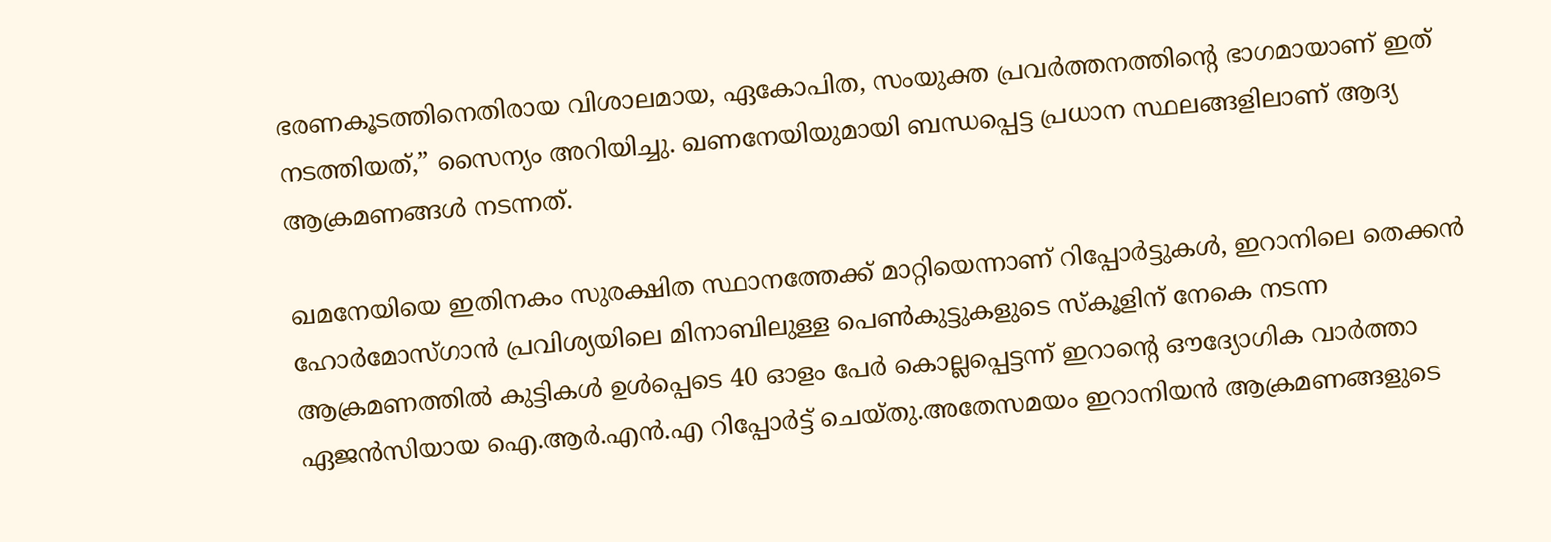ഭരണകൂടത്തിനെതിരായ വിശാലമായ, ഏകോപിത, സംയുക്ത പ്രവർത്തനത്തിന്റെ ഭാഗമായാണ് ഇത് നടത്തിയത്,” സൈന്യം അറിയിച്ചു. ഖണനേയിയുമായി ബന്ധപ്പെട്ട പ്രധാന സ്ഥലങ്ങളിലാണ് ആദ്യ ആക്രമണങ്ങൾ നടന്നത്.

ഖമനേയിയെ ഇതിനകം സുരക്ഷിത സ്ഥാനത്തേക്ക് മാറ്റിയെന്നാണ് റിപ്പോ‌ർട്ടുകൾ, ഇറാനിലെ തെക്കൻ ഹോർമോസ്ഗാൻ പ്രവിശ്യയിലെ മിനാബിലുള്ള പെൺകുട്ടുകളുടെ സ്കൂളിന് നേകെ നടന്ന ആക്രമണത്തിൽ കുട്ടികൾ ഉൾപ്പെടെ 40 ഓളം പേർ കൊല്ലപ്പെട്ടന്ന് ഇറാന്റെ ഔദ്യോഗിക വാർത്താ ഏജൻസിയായ ഐ.ആർ.എൻ.എ റിപ്പോർട്ട് ചെയ്തു.അതേസമയം ഇറാനിയൻ ആക്രമണങ്ങളുടെ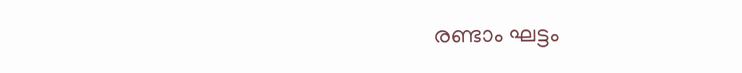രണ്ടാം ഘട്ടം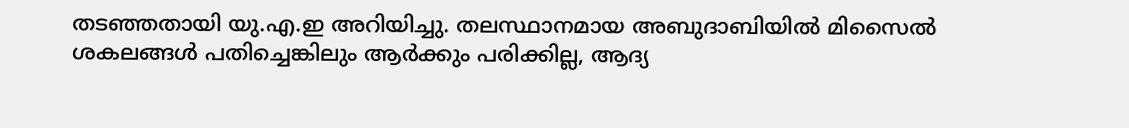തടഞ്ഞതായി യു.എ.ഇ അറിയിച്ചു. തലസ്ഥാനമായ അബുദാബിയിൽ മിസൈൽ ശകലങ്ങൾ പതിച്ചെങ്കിലും ആർക്കും പരിക്കില്ല, ആദ്യ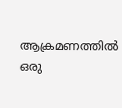ആക്രമണത്തിൽ ഒരു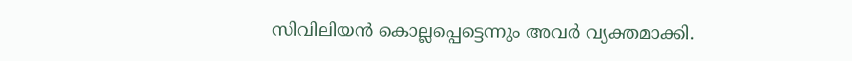സിവിലിയൻ കൊല്ലപ്പെട്ടെന്നും അവർ വ്യക്തമാക്കി.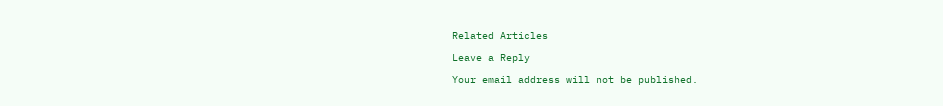Related Articles

Leave a Reply

Your email address will not be published.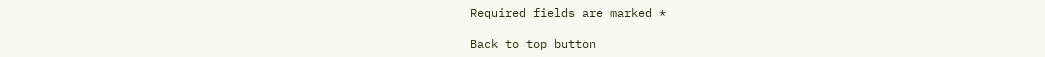Required fields are marked *

Back to top button